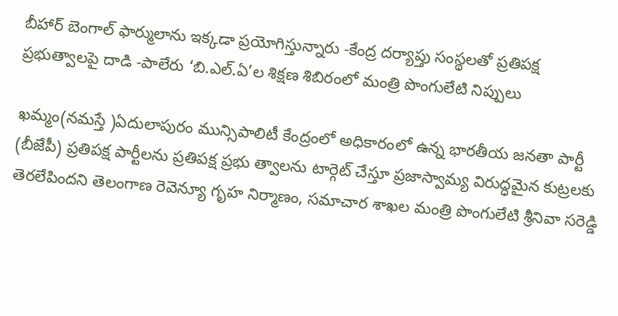బీహార్ బెంగాల్ ఫార్ములాను ఇక్కడా ప్రయోగిస్తున్నారు -కేంద్ర దర్యాప్తు సంస్థలతో ప్రతిపక్ష ప్రభుత్వాలపై దాడి -పాలేరు ‘బి.ఎల్.ఏ’ల శిక్షణ శిబిరంలో మంత్రి పొంగులేటి నిప్పులు

ఖమ్మం(నమస్తే )ఏదులాపురం మున్సిపాలిటీ కేంద్రంలో అధికారంలో ఉన్న భారతీయ జనతా పార్టీ (బీజేపీ) ప్రతిపక్ష పార్టీలను ప్రతిపక్ష ప్రభు త్వాలను టార్గెట్ చేస్తూ ప్రజాస్వామ్య విరుద్ధమైన కుట్రలకు తెరలేపిందని తెలంగాణ రెవెన్యూ గృహ నిర్మాణం, సమాచార శాఖల మంత్రి పొంగులేటి శ్రీనివా సరెడ్డి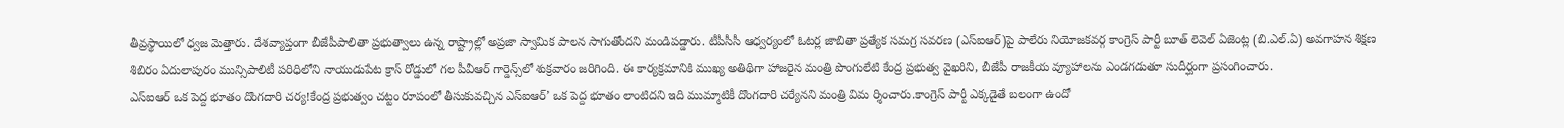తీవ్రస్థాయిలో ధ్వజ మెత్తారు. దేశవ్యాప్తంగా బీజేపీపాలితా ప్రభుత్వాలు ఉన్న రాష్ట్రాల్లో అప్రజా స్వామిక పాలన సాగుతోందని మండిపడ్డారు. టీపీసీసీ ఆధ్వర్యంలో ఓటర్ల జాబితా ప్రత్యేక సమగ్ర సవరణ (ఎస్‌ఐఆర్‌)పై పాలేరు నియోజకవర్గ కాంగ్రెస్ పార్టీ బూత్ లెవెల్ ఏజెంట్ల (బి.ఎల్.ఏ) అవగాహన శిక్షణ శిబిరం ఏదులాపురం మున్సిపాలిటీ పరిధిలోని నాయుడుపేట క్రాస్ రోడ్డులో గల పీవీఆర్ గార్డెన్స్‌లో శుక్రవారం జరిగింది. ఈ కార్యక్రమానికి ముఖ్య అతిథిగా హాజరైన మంత్రి పొంగులేటి కేంద్ర ప్రభుత్వ వైఖరిని, బీజేపీ రాజకీయ వ్యూహాలను ఎండగడుతూ సుదీర్ఘంగా ప్రసంగించారు.
ఎస్‌ఐఆర్ ఒక పెద్ద భూతం దొంగదారి చర్య!కేంద్ర ప్రభుత్వం చట్టం రూపంలో తీసుకువచ్చిన ఎస్‌ఐఆర్’ ఒక పెద్ద భూతం లాంటిదని ఇది ముమ్మాటికీ దొంగదారి చర్యేనని మంత్రి విమ ర్శించారు.కాంగ్రెస్ పార్టీ ఎక్కడైతే బలంగా ఉందో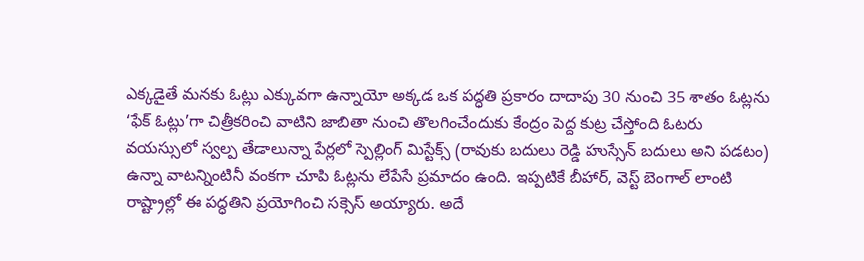ఎక్కడైతే మనకు ఓట్లు ఎక్కువగా ఉన్నాయో అక్కడ ఒక పద్ధతి ప్రకారం దాదాపు 30 నుంచి 35 శాతం ఓట్లను ‘ఫేక్ ఓట్లు’గా చిత్రీకరించి వాటిని జాబితా నుంచి తొలగించేందుకు కేంద్రం పెద్ద కుట్ర చేస్తోంది ఓటరు వయస్సులో స్వల్ప తేడాలున్నా పేర్లలో స్పెల్లింగ్ మిస్టేక్స్ (రావుకు బదులు రెడ్డి హుస్సేన్ బదులు అని పడటం) ఉన్నా వాటన్నింటినీ వంకగా చూపి ఓట్లను లేపేసే ప్రమాదం ఉంది. ఇప్పటికే బీహార్, వెస్ట్ బెంగాల్ లాంటి రాష్ట్రాల్లో ఈ పద్ధతిని ప్రయోగించి సక్సెస్ అయ్యారు. అదే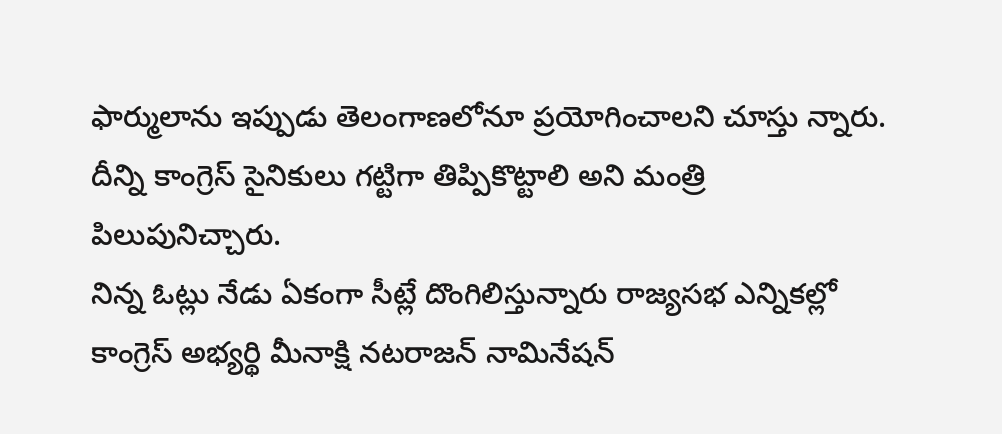ఫార్ములాను ఇప్పుడు తెలంగాణలోనూ ప్రయోగించాలని చూస్తు న్నారు. దీన్ని కాంగ్రెస్ సైనికులు గట్టిగా తిప్పికొట్టాలి అని మంత్రి పిలుపునిచ్చారు.
నిన్న ఓట్లు నేడు ఏకంగా సీట్లే దొంగిలిస్తున్నారు రాజ్యసభ ఎన్నికల్లో కాంగ్రెస్ అభ్యర్థి మీనాక్షి నటరాజన్ నామినేషన్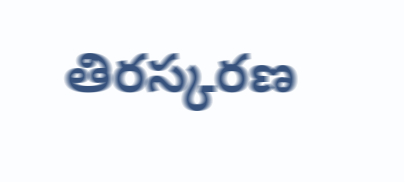తిరస్కరణ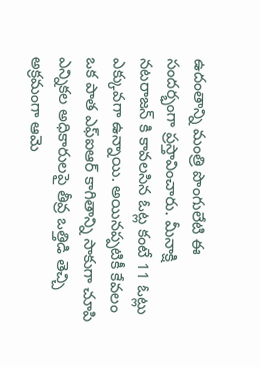ఉదంతాన్ని మంత్రి పొంగులేటి ఈ సందర్భంగా ప్రస్తావించారు. మీనాక్షి నటరాజన్ కి కావలసిన ఓట్ల కంటే 11 ఓట్లు ఎక్కువగా ఉన్నాయి. అయినప్పటికీ కేవలం ఒక పాత ఎఫ్‌ఐఆర్ కాగితాన్ని సాకుగా చూపి ఎన్నికల అధికారులపై తీవ్ర ఒత్తిడి తెచ్చి అక్రమంగా ఆమె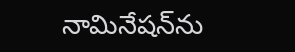నామినేషన్‌ను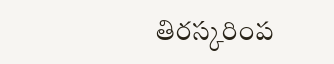తిరస్కరింప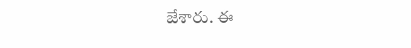జేశారు. ఈ